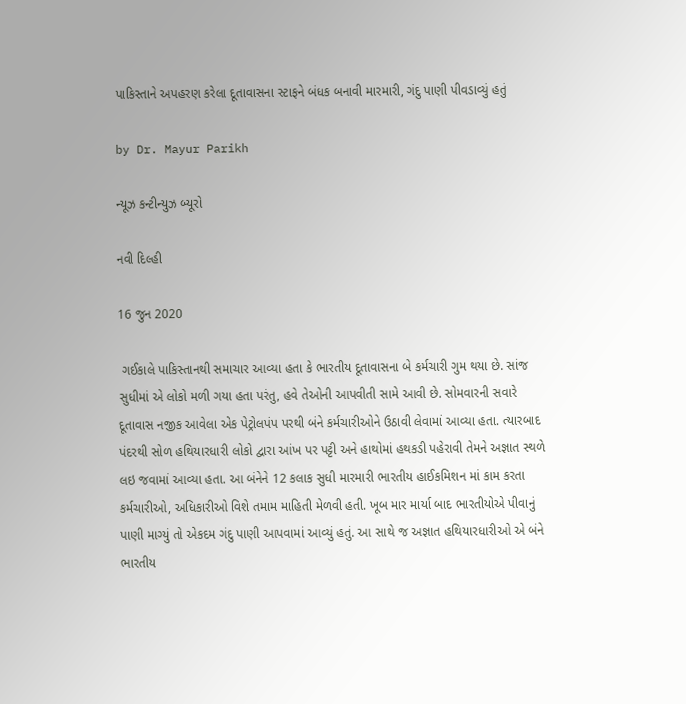પાકિસ્તાને અપહરણ કરેલા દૂતાવાસના સ્ટાફને બંધક બનાવી મારમારી, ગંદુ પાણી પીવડાવ્યું હતું

by Dr. Mayur Parikh

ન્યૂઝ કન્ટીન્યુઝ બ્યૂરો

નવી દિલ્હી

16 જુન 2020

 ગઈકાલે પાકિસ્તાનથી સમાચાર આવ્યા હતા કે ભારતીય દૂતાવાસના બે કર્મચારી ગુમ થયા છે. સાંજ સુધીમાં એ લોકો મળી ગયા હતા પરંતુ, હવે તેઓની આપવીતી સામે આવી છે. સોમવારની સવારે દૂતાવાસ નજીક આવેલા એક પેટ્રોલપંપ પરથી બંને કર્મચારીઓને ઉઠાવી લેવામાં આવ્યા હતા. ત્યારબાદ પંદરથી સોળ હથિયારધારી લોકો દ્વારા આંખ પર પટ્ટી અને હાથોમાં હથકડી પહેરાવી તેમને અજ્ઞાત સ્થળે લઇ જવામાં આવ્યા હતા. આ બંનેને 12 કલાક સુધી મારમારી ભારતીય હાઈકમિશન માં કામ કરતા કર્મચારીઓ, અધિકારીઓ વિશે તમામ માહિતી મેળવી હતી. ખૂબ માર માર્યા બાદ ભારતીયોએ પીવાનું પાણી માગ્યું તો એકદમ ગંદુ પાણી આપવામાં આવ્યું હતું. આ સાથે જ અજ્ઞાત હથિયારધારીઓ એ બંને ભારતીય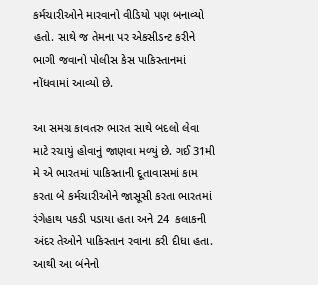કર્મચારીઓને મારવાનો વીડિયો પણ બનાવ્યો હતો. સાથે જ તેમના પર એકસીડન્ટ કરીને ભાગી જવાનો પોલીસ કેસ પાકિસ્તાનમાં નોંધવામાં આવ્યો છે.

આ સમગ્ર કાવતરુ ભારત સાથે બદલો લેવા માટે રચાયું હોવાનું જાણવા મળ્યું છે. ગઈ 31મી મે એ ભારતમાં પાકિસ્તાની દૂતાવાસમાં કામ કરતા બે કર્મચારીઓને જાસૂસી કરતા ભારતમાં રંગેહાથ પકડી પડાયા હતા અને 24  કલાકની અંદર તેઓને પાકિસ્તાન રવાના કરી દીધા હતા. આથી આ બંનેનો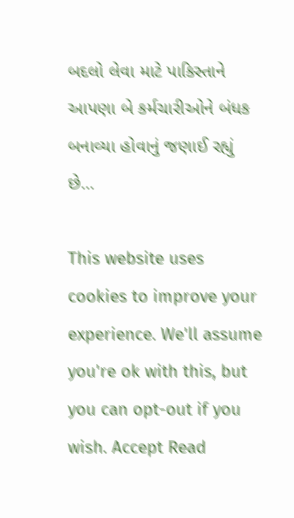બદલો લેવા માટે પાકિસ્તાને આપણા બે કર્મચારીઓને બંધક બનાવ્યા હોવાનું જણાઈ રહ્યું છે…

This website uses cookies to improve your experience. We'll assume you're ok with this, but you can opt-out if you wish. Accept Read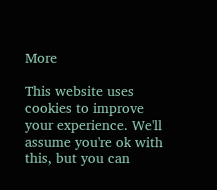More

This website uses cookies to improve your experience. We'll assume you're ok with this, but you can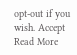opt-out if you wish. Accept Read More